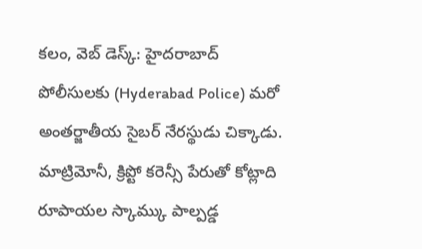కలం, వెబ్ డెస్క్: హైదరాబాద్ పోలీసులకు (Hyderabad Police) మరో అంతర్జాతీయ సైబర్ నేరస్థుడు చిక్కాడు. మాట్రిమోనీ, క్రిప్టో కరెన్సీ పేరుతో కోట్లాది రూపాయల స్కామ్కు పాల్పడ్డ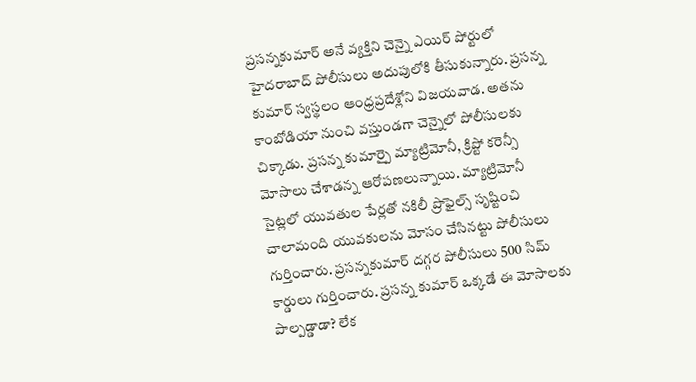ప్రసన్నకుమార్ అనే వ్యక్తిని చెన్నై ఎయిర్ పోర్టులో హైదరాబాద్ పోలీసులు అదుపులోకి తీసుకున్నారు. ప్రసన్న కుమార్ స్వస్థలం ఆంధ్రప్రదేశ్లోని విజయవాడ. అతను కాంబోడియా నుంచి వస్తుండగా చెన్నైలో పోలీసులకు చిక్కాడు. ప్రసన్న కుమార్పై మ్యాట్రిమోనీ, క్రిప్టో కరెన్సీ మోసాలు చేశాడన్న ఆరోపణలున్నాయి. మ్యాట్రిమోనీ సైట్లలో యువతుల పేర్లతో నకిలీ ప్రొఫైల్స్ సృష్టించి చాలామంది యువకులను మోసం చేసినట్టు పోలీసులు గుర్తించారు. ప్రసన్నకుమార్ దగ్గర పోలీసులు 500 సిమ్ కార్డులు గుర్తించారు. ప్రసన్న కుమార్ ఒక్కడే ఈ మోసాలకు పాల్పడ్డాడా? లేక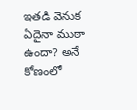ఇతడి వెనుక ఏదైనా ముఠా ఉందా? అనే కోణంలో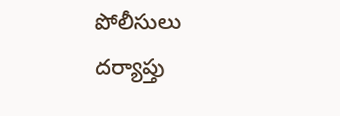పోలీసులు దర్యాప్తు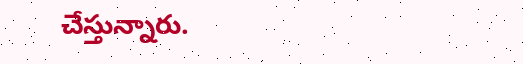చేస్తున్నారు.